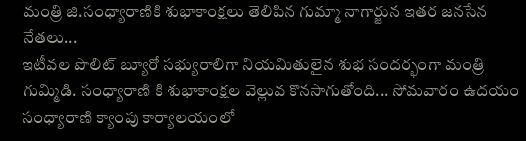మంత్రి జి.సంధ్యారాణికి శుభాకాంక్షలు తెలిపిన గుమ్మా నాగార్జున ఇతర జనసేన నేతలు...
ఇటీవల పొలిట్ బ్యూరో సభ్యురాలిగా నియమితులైన శుభ సందర్భంగా మంత్రి గుమ్మిడి. సంధ్యారాణి కి శుభాకాంక్షల వెల్లువ కొనసాగుతోంది... సోమవారం ఉదయం సంధ్యారాణి క్యాంపు కార్యాలయంలో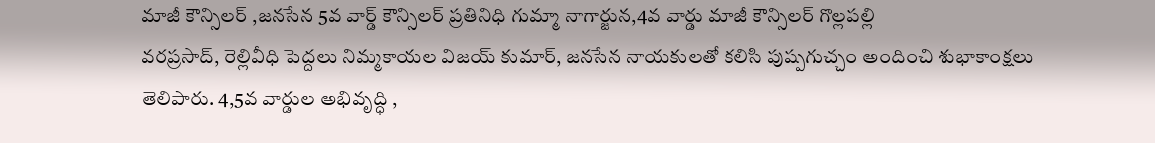మాజీ కౌన్సిలర్ ,జనసేన 5వ వార్డ్ కౌన్సిలర్ ప్రతినిధి గుమ్మా నాగార్జున,4వ వార్డు మాజీ కౌన్సిలర్ గొల్లపల్లి
వరప్రసాద్, రెల్లివీధి పెద్దలు నిమ్మకాయల విజయ్ కుమార్, జనసేన నాయకులతో కలిసి పుష్పగుచ్చం అందించి శుభాకాంక్షలు తెలిపారు. 4,5వ వార్డుల అభివృద్ధి ,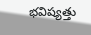భవిష్యత్తు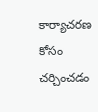కార్యాచరణ కోసం చర్చించడం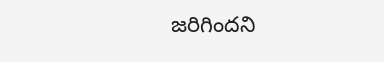జరిగిందని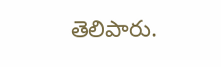తెలిపారు.